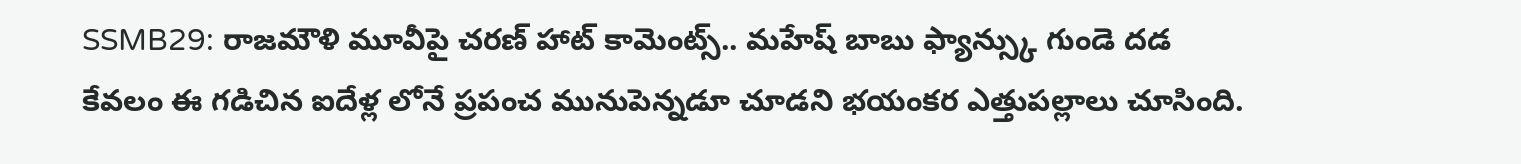SSMB29: రాజమౌళి మూవీపై చరణ్ హాట్ కామెంట్స్.. మహేష్ బాబు ఫ్యాన్స్కు గుండె దడ
కేవలం ఈ గడిచిన ఐదేళ్ల లోనే ప్రపంచ మునుపెన్నడూ చూడని భయంకర ఎత్తుపల్లాలు చూసింది.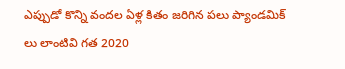ఎప్పుడో కొన్ని వందల ఏళ్ల కితం జరిగిన పలు ప్యాండమిక్ లు లాంటివి గత 2020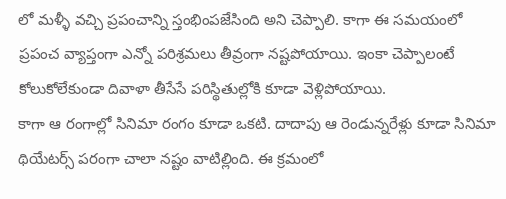లో మళ్ళీ వచ్చి ప్రపంచాన్ని స్తంభింపజేసింది అని చెప్పాలి. కాగా ఈ సమయంలో ప్రపంచ వ్యాప్తంగా ఎన్నో పరిశ్రమలు తీవ్రంగా నష్టపోయాయి. ఇంకా చెప్పాలంటే కోలుకోలేకుండా దివాళా తీసేసే పరిస్థితుల్లోకి కూడా వెళ్లిపోయాయి.
కాగా ఆ రంగాల్లో సినిమా రంగం కూడా ఒకటి. దాదాపు ఆ రెండున్నరేళ్లు కూడా సినిమా థియేటర్స్ పరంగా చాలా నష్టం వాటిల్లింది. ఈ క్రమంలో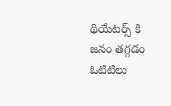థియేటర్స్ కి జనం తగ్గడం ఓటిటిలు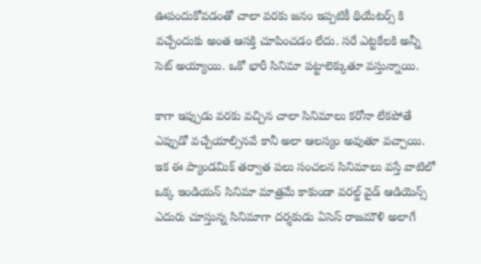ఊపందుకోవడంతో చాలా వరకు జనం ఇప్పటికీ థియేటర్స్ కి వచ్చేందుకు అంత ఆసక్తి చూపించడం లేదు. సరే ఎట్టకేలకి అన్నీ సెట్ అయ్యాయి. ఒకో భారీ సినిమా పట్టాలెక్కుతూ వస్తున్నాయి.

కాగా ఇప్పుడు వరకు వచ్చిన చాలా సినిమాలు కరోనా లేకపోతే ఎప్పుడో వచ్చేయాల్సినవే కానీ అలా ఆలస్యం అవుతూ వచ్చాయి. ఇక ఈ ప్యాండమిక్ తర్వాత పలు సంచలన సినిమాలు వస్తే వాటిలో ఒక్క ఇండియన్ సినిమా మాత్రమే కాకుండా వరల్డ్ వైడ్ ఆడియెన్స్ ఎదురు చూస్తున్న సినిమాగా దర్శకుడు ఏసెస్ రాజమౌళి అలాగే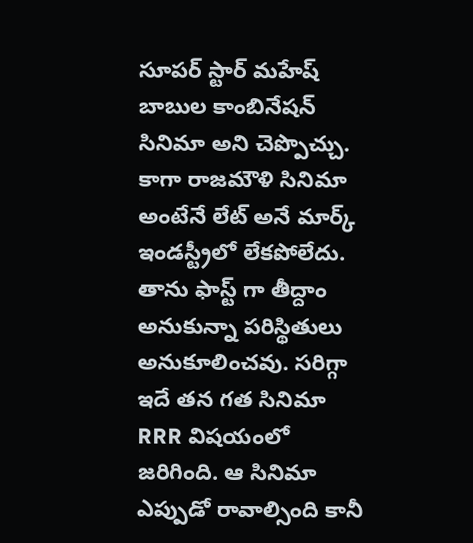సూపర్ స్టార్ మహేష్ బాబుల కాంబినేషన్ సినిమా అని చెప్పొచ్చు.
కాగా రాజమౌళి సినిమా అంటేనే లేట్ అనే మార్క్ ఇండస్ట్రీలో లేకపోలేదు. తాను ఫాస్ట్ గా తీద్దాం అనుకున్నా పరిస్థితులు అనుకూలించవు. సరిగ్గా ఇదే తన గత సినిమా RRR విషయంలో జరిగింది. ఆ సినిమా ఎప్పుడో రావాల్సింది కానీ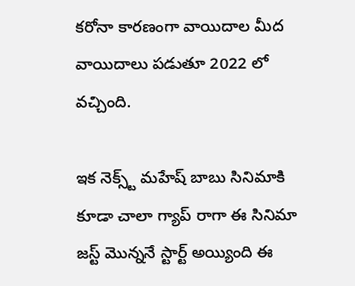కరోనా కారణంగా వాయిదాల మీద వాయిదాలు పడుతూ 2022 లో వచ్చింది.

ఇక నెక్స్ట్ మహేష్ బాబు సినిమాకి కూడా చాలా గ్యాప్ రాగా ఈ సినిమా జస్ట్ మొన్ననే స్టార్ట్ అయ్యింది ఈ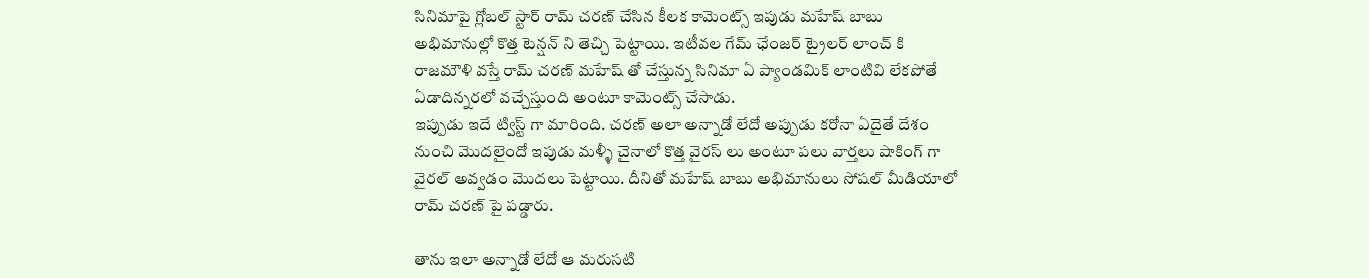సినిమాపై గ్లోబల్ స్టార్ రామ్ చరణ్ చేసిన కీలక కామెంట్స్ ఇపుడు మహేష్ బాబు అభిమానుల్లో కొత్త టెన్షన్ ని తెచ్చి పెట్టాయి. ఇటీవల గేమ్ ఛేంజర్ ట్రైలర్ లాంచ్ కి రాజమౌళి వస్తే రామ్ చరణ్ మహేష్ తో చేస్తున్న సినిమా ఏ ప్యాండమిక్ లాంటివి లేకపోతే ఏడాదిన్నరలో వచ్చేస్తుంది అంటూ కామెంట్స్ చేసాడు.
ఇప్పుడు ఇదే ట్విస్ట్ గా మారింది. చరణ్ అలా అన్నాడో లేదో అప్పుడు కరోనా ఏదైతే దేశం నుంచి మొదలైందో ఇపుడు మళ్ళీ చైనాలో కొత్త వైరస్ లు అంటూ పలు వార్తలు షాకింగ్ గా వైరల్ అవ్వడం మొదలు పెట్టాయి. దీనితో మహేష్ బాబు అభిమానులు సోషల్ మీడియాలో రామ్ చరణ్ పై పడ్డారు.

తాను ఇలా అన్నాడో లేదో ఆ మరుసటి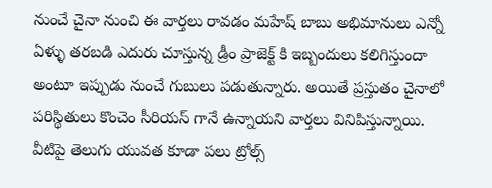నుంచే చైనా నుంచి ఈ వార్తలు రావడం మహేష్ బాబు అభిమానులు ఎన్నో ఏళ్ళు తరబడి ఎదురు చూస్తున్న డ్రీం ప్రాజెక్ట్ కి ఇబ్బందులు కలిగిస్తుందా అంటూ ఇప్పుడు నుంచే గుబులు పడుతున్నారు. అయితే ప్రస్తుతం చైనాలో పరిస్థితులు కొంచెం సీరియస్ గానే ఉన్నాయని వార్తలు వినిపిస్తున్నాయి.
వీటిపై తెలుగు యువత కూడా పలు ట్రోల్స్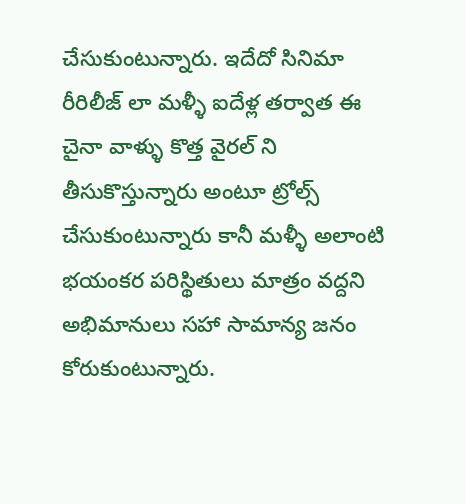చేసుకుంటున్నారు. ఇదేదో సినిమా రీరిలీజ్ లా మళ్ళీ ఐదేళ్ల తర్వాత ఈ చైనా వాళ్ళు కొత్త వైరల్ ని తీసుకొస్తున్నారు అంటూ ట్రోల్స్ చేసుకుంటున్నారు కానీ మళ్ళీ అలాంటి భయంకర పరిస్థితులు మాత్రం వద్దని అభిమానులు సహా సామాన్య జనం కోరుకుంటున్నారు.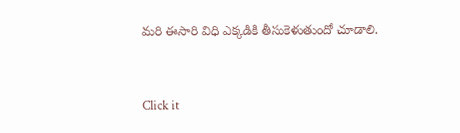మరి ఈసారి విధి ఎక్కడికి తీసుకెళుతుందో చూడాలి.


Click it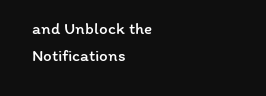and Unblock the Notifications